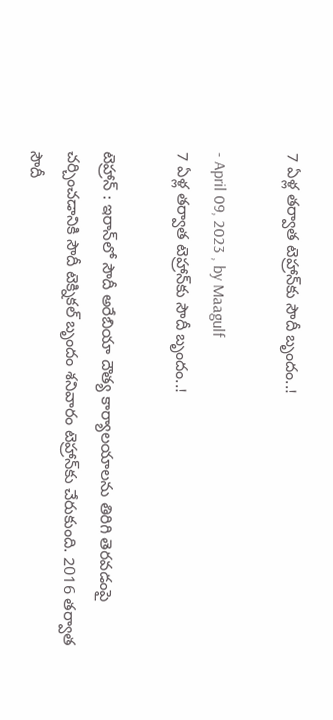7 ఏళ్ల తర్వాత టెహ్రాన్‌కు సౌదీ బృందం..!

- April 09, 2023 , by Maagulf
7 ఏళ్ల తర్వాత టెహ్రాన్‌కు సౌదీ బృందం..!

టెహ్రాన్ : ఇరాన్‌లో సౌదీ అరేబియా దౌత్య కార్యాలయాలను తిరిగి తెరవడంపై చర్చించడానికి సౌదీ టెక్నికల్ బృందం శనివారం టెహ్రాన్‌కు చేరుకుంది. 2016 తర్వాత సౌదీ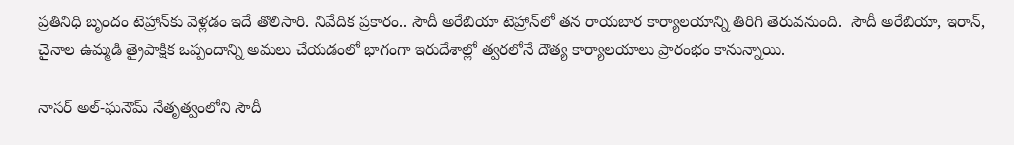ప్రతినిధి బృందం టెహ్రాన్‌కు వెళ్లడం ఇదే తొలిసారి. నివేదిక ప్రకారం.. సౌదీ అరేబియా టెహ్రాన్‌లో తన రాయబార కార్యాలయాన్ని తిరిగి తెరువనుంది.  సౌదీ అరేబియా, ఇరాన్, చైనాల ఉమ్మడి త్రైపాక్షిక ఒప్పందాన్ని అమలు చేయడంలో భాగంగా ఇరుదేశాల్లో త్వరలోనే దౌత్య కార్యాలయాలు ప్రారంభం కానున్నాయి.

నాసర్ అల్-ఘనౌమ్ నేతృత్వంలోని సౌదీ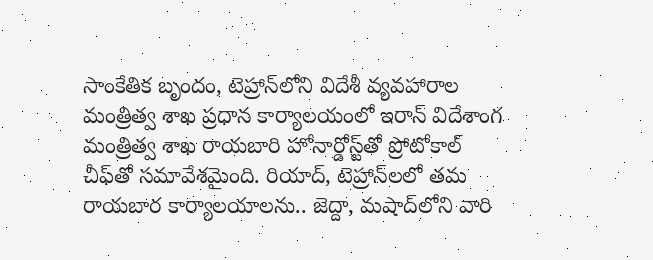సాంకేతిక బృందం, టెహ్రాన్‌లోని విదేశీ వ్యవహారాల మంత్రిత్వ శాఖ ప్రధాన కార్యాలయంలో ఇరాన్ విదేశాంగ మంత్రిత్వ శాఖ రాయబారి హోనార్డోస్ట్‌తో ప్రోటోకాల్ చీఫ్‌తో సమావేశమైంది. రియాద్, టెహ్రాన్‌లలో తమ రాయబార కార్యాలయాలను.. జెద్దా, మషాద్‌లోని వారి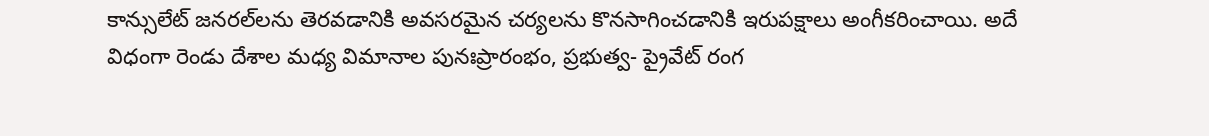కాన్సులేట్ జనరల్‌లను తెరవడానికి అవసరమైన చర్యలను కొనసాగించడానికి ఇరుపక్షాలు అంగీకరించాయి. అదే విధంగా రెండు దేశాల మధ్య విమానాల పునఃప్రారంభం, ప్రభుత్వ- ప్రైవేట్ రంగ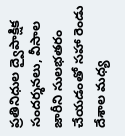ప్రతినిధుల ద్వైపాక్షిక సందర్శనలు, వీసాల జారీని సులభతరం చేయడంతో సహా రెండు దేశాల మధ్య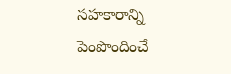సహకారాన్ని పెంపొందించే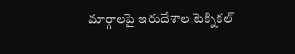మార్గాలపై ఇరుదేశాల టెక్నికల్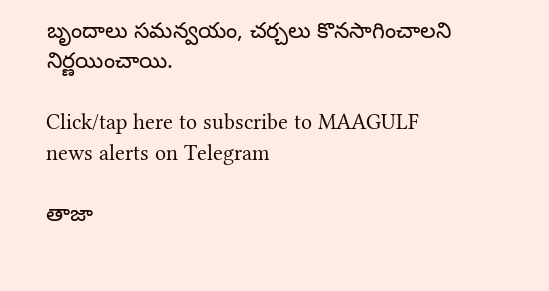బృందాలు సమన్వయం, చర్చలు కొనసాగించాలని నిర్ణయించాయి.

Click/tap here to subscribe to MAAGULF news alerts on Telegram

తాజా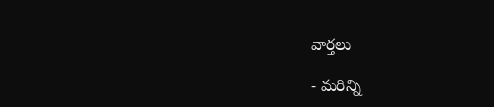వార్తలు

- మరిన్ని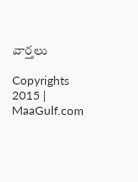వార్తలు

Copyrights 2015 | MaaGulf.com